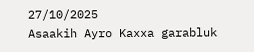27/10/2025
Asaakih Ayro Kaxxa garabluk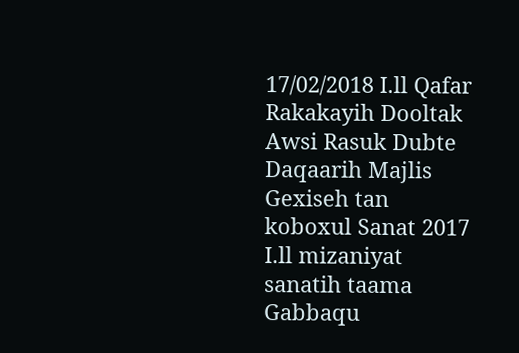17/02/2018 I.ll Qafar Rakakayih Dooltak Awsi Rasuk Dubte Daqaarih Majlis Gexiseh tan koboxul Sanat 2017 I.ll mizaniyat sanatih taama Gabbaqu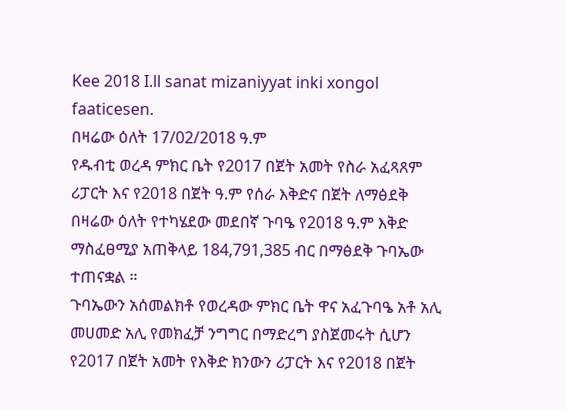Kee 2018 I.ll sanat mizaniyyat inki xongol faaticesen.
በዛሬው ዕለት 17/02/2018 ዓ.ም
የዱብቲ ወረዳ ምክር ቤት የ2017 በጀት አመት የስራ አፈጻጸም ሪፓርት እና የ2018 በጀት ዓ.ም የሰራ እቅድና በጀት ለማፅደቅ በዛሬው ዕለት የተካሄደው መደበኛ ጉባዔ የ2018 ዓ.ም እቅድ ማስፈፀሚያ አጠቅላይ 184,791,385 ብር በማፅደቅ ጉባኤው ተጠናቋል ።
ጉባኤውን አሰመልክቶ የወረዳው ምክር ቤት ዋና አፈጉባዔ አቶ አሊ መሀመድ አሊ የመክፈቻ ንግግር በማድረግ ያስጀመሩት ሲሆን የ2017 በጀት አመት የእቅድ ክንውን ሪፓርት እና የ2018 በጀት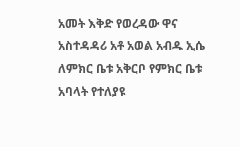አመት እቅድ የወረዳው ዋና አስተዳዳሪ አቶ አወል አብዱ ኢሴ ለምክር ቤቱ አቅርቦ የምክር ቤቱ አባላት የተለያዩ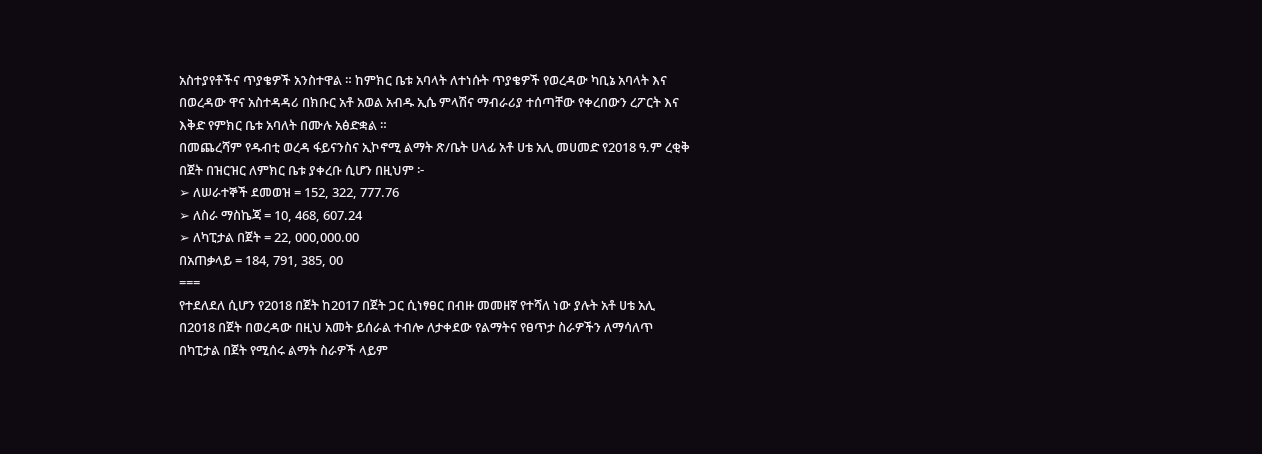አስተያየቶችና ጥያቄዎች አንስተዋል ። ከምክር ቤቱ አባላት ለተነሱት ጥያቄዎች የወረዳው ካቢኔ አባላት እና በወረዳው ዋና አስተዳዳሪ በክቡር አቶ አወል አብዱ ኢሴ ምላሽና ማብራሪያ ተሰጣቸው የቀረበውን ረፖርት እና እቅድ የምክር ቤቱ አባለት በሙሉ አፅድቋል ።
በመጨረሻም የዱብቲ ወረዳ ፋይናንስና ኢኮኖሚ ልማት ጽ/ቤት ሀላፊ አቶ ሀቴ አሊ መሀመድ የ2018 ዓ.ም ረቂቅ በጀት በዝርዝር ለምክር ቤቱ ያቀረቡ ሲሆን በዚህም ፦
➢ ለሠራተኞች ደመወዝ = 152, 322, 777.76
➢ ለስራ ማስኬጃ = 10, 468, 607.24
➢ ለካፒታል በጀት = 22, 000,000.00
በአጠቃላይ = 184, 791, 385, 00
===
የተደለደለ ሲሆን የ2018 በጀት ከ2017 በጀት ጋር ሲነፃፀር በብዙ መመዘኛ የተሻለ ነው ያሉት አቶ ሀቴ አሊ በ2018 በጀት በወረዳው በዚህ አመት ይሰራል ተብሎ ለታቀደው የልማትና የፀጥታ ስራዎችን ለማሳለጥ በካፒታል በጀት የሚሰሩ ልማት ስራዎች ላይም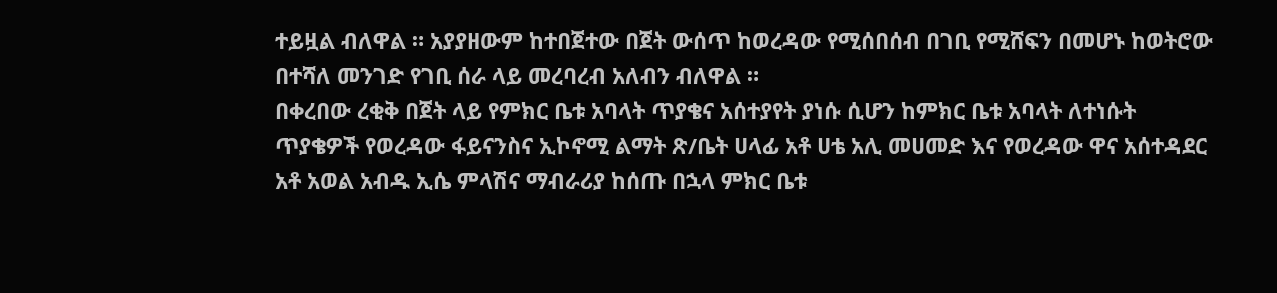ተይዟል ብለዋል ። አያያዘውም ከተበጀተው በጀት ውሰጥ ከወረዳው የሚሰበሰብ በገቢ የሚሸፍን በመሆኑ ከወትሮው በተሻለ መንገድ የገቢ ሰራ ላይ መረባረብ አለብን ብለዋል ።
በቀረበው ረቂቅ በጀት ላይ የምክር ቤቱ አባላት ጥያቄና አሰተያየት ያነሱ ሲሆን ከምክር ቤቱ አባላት ለተነሱት ጥያቄዎች የወረዳው ፋይናንስና ኢኮኖሚ ልማት ጽ/ቤት ሀላፊ አቶ ሀቴ አሊ መሀመድ እና የወረዳው ዋና አሰተዳደር አቶ አወል አብዱ ኢሴ ምላሽና ማብራሪያ ከሰጡ በኋላ ምክር ቤቱ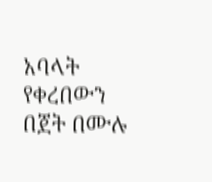አባላት የቀረበውን በጀት በሙሉ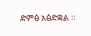ድምፅ አፅድቋል ።